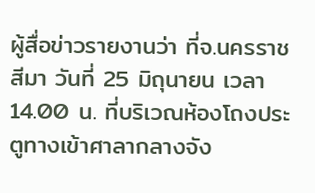ผู้สื่อข่าวรายงานว่า ที่จ.นครราชสีมา วันที่ 25 มิถุนายน เวลา 14.00 น. ที่บริเวณห้องโถงประตูทางเข้าศาลากลางจัง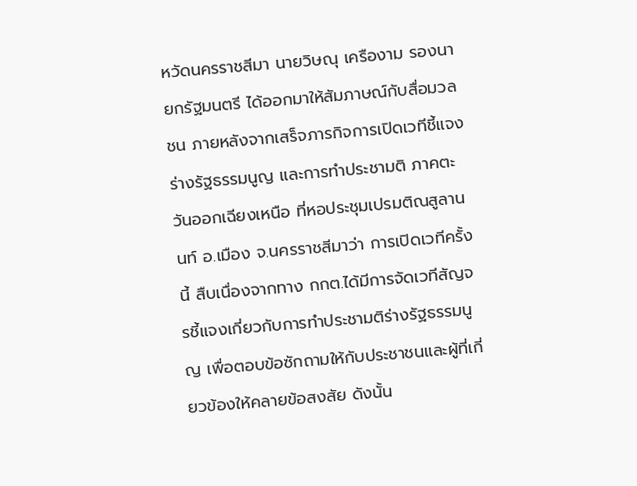หวัดนครราชสีมา นายวิษณุ เครืองาม รองนายกรัฐมนตรี ได้ออกมาให้สัมภาษณ์กับสื่อมวลชน ภายหลังจากเสร็จภารกิจการเปิดเวทีชี้แจงร่างรัฐธรรมนูญ และการทำประชามติ ภาคตะวันออกเฉียงเหนือ ที่หอประชุมเปรมติณสูลานนท์ อ.เมือง จ.นครราชสีมาว่า การเปิดเวทีครั้งนี้ สืบเนื่องจากทาง กกต.ได้มีการจัดเวทีสัญจรชี้แจงเกี่ยวกับการทำประชามติร่างรัฐธรรมนูญ เพื่อตอบข้อซักถามให้กับประชาชนและผู้ที่เกี่ยวข้องให้คลายข้อสงสัย ดังนั้น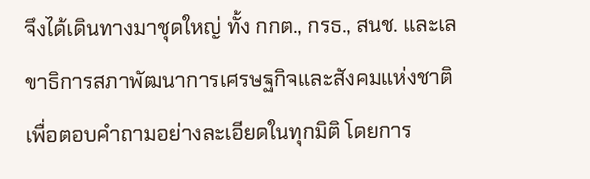จึงได้เดินทางมาชุดใหญ่ ทั้ง กกต., กรธ., สนช. และเลขาธิการสภาพัฒนาการเศรษฐกิจและสังคมแห่งชาติ เพื่อตอบคำถามอย่างละเอียดในทุกมิติ โดยการ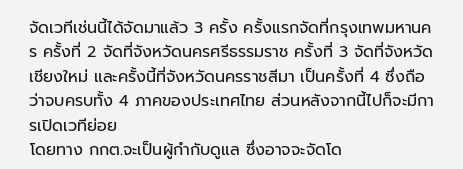จัดเวทีเช่นนี้ได้จัดมาแล้ว 3 ครั้ง ครั้งแรกจัดที่กรุงเทพมหานคร ครั้งที่ 2 จัดที่จังหวัดนครศรีธรรมราช ครั้งที่ 3 จัดที่จังหวัดเชียงใหม่ และครั้งนี้ที่จังหวัดนครราชสีมา เป็นครั้งที่ 4 ซึ่งถือว่าจบครบทั้ง 4 ภาคของประเทศไทย ส่วนหลังจากนี้ไปก็จะมีการเปิดเวทีย่อย
โดยทาง กกต.จะเป็นผู้กำกับดูแล ซึ่งอาจจะจัดโด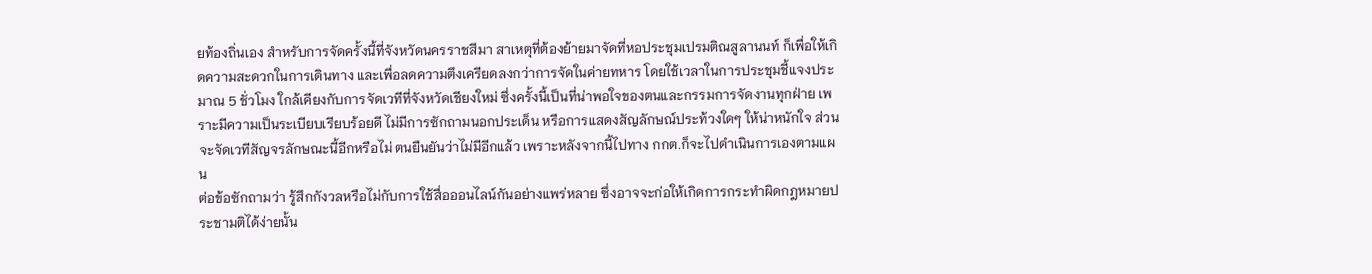ยท้องถิ่นเอง สำหรับการจัดครั้งนี้ที่จังหวัดนครราชสีมา สาเหตุที่ต้องย้ายมาจัดที่หอประชุมเปรมติณสูลานนท์ ก็เพื่อให้เกิดความสะดวกในการเดินทาง และเพื่อลดความตึงเครียดลงกว่าการจัดในค่ายทหาร โดยใช้เวลาในการประชุมชี้แจงประมาณ 5 ชั่วโมง ใกล้เคียงกับการจัดเวทีที่จังหวัดเชียงใหม่ ซึ่งครั้งนี้เป็นที่น่าพอใจของตนและกรรมการจัดงานทุกฝ่าย เพราะมีความเป็นระเบียบเรียบร้อยดี ไม่มีการซักถามนอกประเด็น หรือการแสดงสัญลักษณ์ประท้วงใดๆ ให้น่าหนักใจ ส่วนจะจัดเวทีสัญจรลักษณะนี้อีกหรือไม่ ตนยืนยันว่าไม่มีอีกแล้ว เพราะหลังจากนี้ไปทาง กกต.ก็จะไปดำเนินการเองตามแผน
ต่อข้อซักถามว่า รู้สึกกังวลหรือไม่กับการใช้สื่อออนไลน์กันอย่างแพร่หลาย ซึ่งอาจจะก่อให้เกิดการกระทำผิดกฎหมายประชามติได้ง่ายนั้น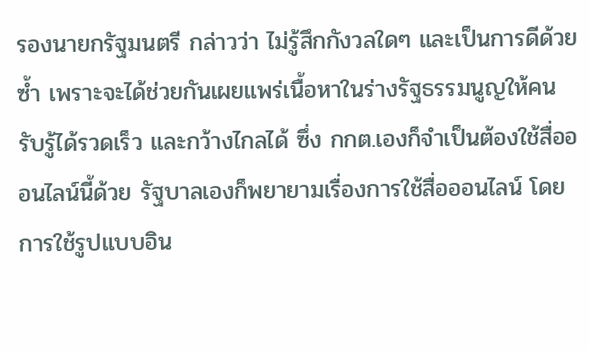รองนายกรัฐมนตรี กล่าวว่า ไม่รู้สึกกังวลใดๆ และเป็นการดีด้วยซ้ำ เพราะจะได้ช่วยกันเผยแพร่เนื้อหาในร่างรัฐธรรมนูญให้คนรับรู้ได้รวดเร็ว และกว้างไกลได้ ซึ่ง กกต.เองก็จำเป็นต้องใช้สื่อออนไลน์นี้ด้วย รัฐบาลเองก็พยายามเรื่องการใช้สื่อออนไลน์ โดยการใช้รูปแบบอิน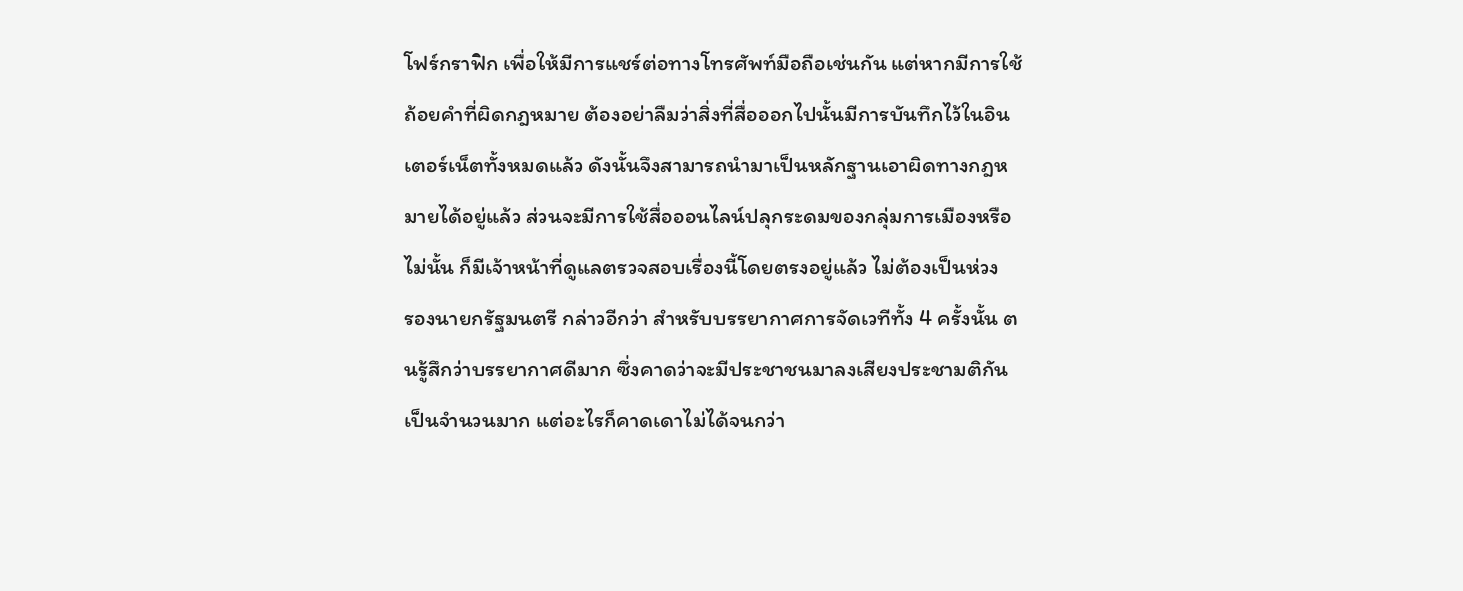โฟร์กราฟิก เพื่อให้มีการแชร์ต่อทางโทรศัพท์มือถือเช่นกัน แต่หากมีการใช้ถ้อยคำที่ผิดกฎหมาย ต้องอย่าลืมว่าสิ่งที่สื่อออกไปนั้นมีการบันทึกไว้ในอินเตอร์เน็ตทั้งหมดแล้ว ดังนั้นจึงสามารถนำมาเป็นหลักฐานเอาผิดทางกฎหมายได้อยู่แล้ว ส่วนจะมีการใช้สื่อออนไลน์ปลุกระดมของกลุ่มการเมืองหรือไม่นั้น ก็มีเจ้าหน้าที่ดูแลตรวจสอบเรื่องนี้โดยตรงอยู่แล้ว ไม่ต้องเป็นห่วง
รองนายกรัฐมนตรี กล่าวอีกว่า สำหรับบรรยากาศการจัดเวทีทั้ง 4 ครั้งนั้น ตนรู้สึกว่าบรรยากาศดีมาก ซึ่งคาดว่าจะมีประชาชนมาลงเสียงประชามติกันเป็นจำนวนมาก แต่อะไรก็คาดเดาไม่ได้จนกว่า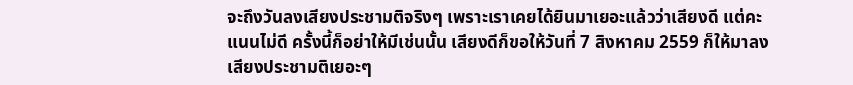จะถึงวันลงเสียงประชามติจริงๆ เพราะเราเคยได้ยินมาเยอะแล้วว่าเสียงดี แต่คะแนนไม่ดี ครั้งนี้ก็อย่าให้มีเช่นนั้น เสียงดีก็ขอให้วันที่ 7 สิงหาคม 2559 ก็ให้มาลงเสียงประชามติเยอะๆ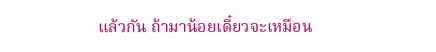แล้วกัน ถ้ามาน้อยเดี๋ยวจะเหมือน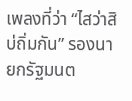เพลงที่ว่า “ไสว่าสิบ่ถิ่มกัน” รองนายกรัฐมนต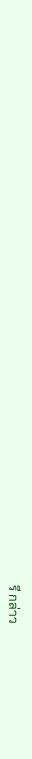รี กล่าว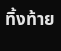ทิ้งท้าย